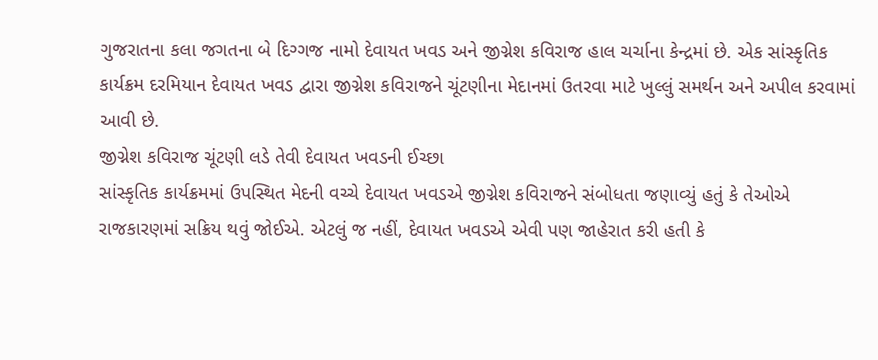ગુજરાતના કલા જગતના બે દિગ્ગજ નામો દેવાયત ખવડ અને જીગ્નેશ કવિરાજ હાલ ચર્ચાના કેન્દ્રમાં છે. એક સાંસ્કૃતિક કાર્યક્રમ દરમિયાન દેવાયત ખવડ દ્વારા જીગ્નેશ કવિરાજને ચૂંટણીના મેદાનમાં ઉતરવા માટે ખુલ્લું સમર્થન અને અપીલ કરવામાં આવી છે.
જીગ્નેશ કવિરાજ ચૂંટણી લડે તેવી દેવાયત ખવડની ઈચ્છા
સાંસ્કૃતિક કાર્યક્રમમાં ઉપસ્થિત મેદની વચ્ચે દેવાયત ખવડએ જીગ્નેશ કવિરાજને સંબોધતા જણાવ્યું હતું કે તેઓએ રાજકારણમાં સક્રિય થવું જોઈએ. એટલું જ નહીં, દેવાયત ખવડએ એવી પણ જાહેરાત કરી હતી કે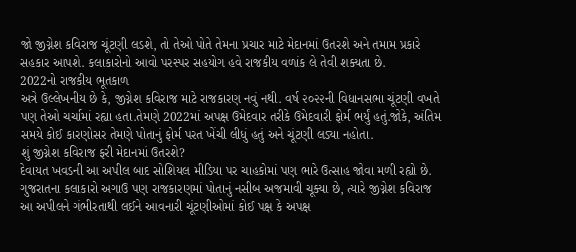જો જીગ્નેશ કવિરાજ ચૂંટણી લડશે, તો તેઓ પોતે તેમના પ્રચાર માટે મેદાનમાં ઉતરશે અને તમામ પ્રકારે સહકાર આપશે. કલાકારોનો આવો પરસ્પર સહયોગ હવે રાજકીય વળાંક લે તેવી શક્યતા છે.
2022નો રાજકીય ભૂતકાળ
અત્રે ઉલ્લેખનીય છે કે, જીગ્નેશ કવિરાજ માટે રાજકારણ નવું નથી. વર્ષ ૨૦૨૨ની વિધાનસભા ચૂંટણી વખતે પણ તેઓ ચર્ચામાં રહ્યા હતા.તેમણે 2022માં અપક્ષ ઉમેદવાર તરીકે ઉમેદવારી ફોર્મ ભર્યું હતું.જોકે, અંતિમ સમયે કોઈ કારણોસર તેમણે પોતાનું ફોર્મ પરત ખેંચી લીધું હતું અને ચૂંટણી લડ્યા નહોતા.
શું જીગ્નેશ કવિરાજ ફરી મેદાનમાં ઉતરશે?
દેવાયત ખવડની આ અપીલ બાદ સોશિયલ મીડિયા પર ચાહકોમાં પણ ભારે ઉત્સાહ જોવા મળી રહ્યો છે. ગુજરાતના કલાકારો અગાઉ પણ રાજકારણમાં પોતાનું નસીબ અજમાવી ચૂક્યા છે, ત્યારે જીગ્નેશ કવિરાજ આ અપીલને ગંભીરતાથી લઈને આવનારી ચૂંટણીઓમાં કોઈ પક્ષ કે અપક્ષ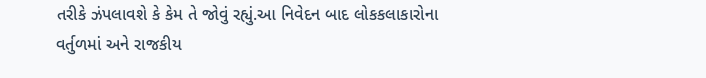તરીકે ઝંપલાવશે કે કેમ તે જોવું રહ્યું.આ નિવેદન બાદ લોકકલાકારોના વર્તુળમાં અને રાજકીય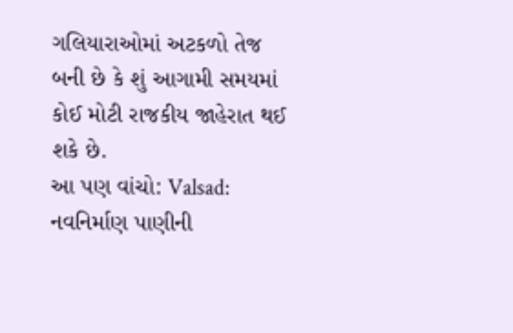ગલિયારાઓમાં અટકળો તેજ બની છે કે શું આગામી સમયમાં કોઈ મોટી રાજકીય જાહેરાત થઈ શકે છે.
આ પણ વાંચો: Valsad: નવનિર્માણ પાણીની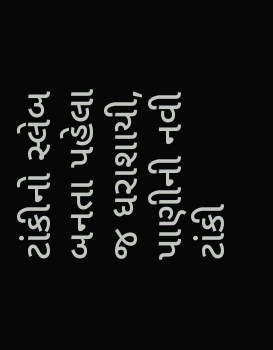ટાંકીનો સ્લેબ બનતા પહેલા જ ધરાશાયી, પાણીની નવી ટાંકી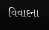વિવાદના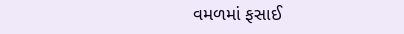વમળમાં ફસાઈ